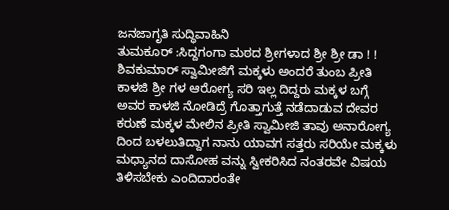ಜನಜಾಗೃತಿ ಸುದ್ಧಿವಾಹಿನಿ
ತುಮಕೂರ್ :ಸಿದ್ದಗಂಗಾ ಮಠದ ಶ್ರೀಗಳಾದ ಶ್ರೀ ಶ್ರೀ ಡಾ ! ! ಶಿವಕುಮಾರ್ ಸ್ವಾಮೀಜಿಗೆ ಮಕ್ಕಳು ಅಂದರೆ ತುಂಬ ಪ್ರೀತಿ ಕಾಳಜಿ ಶ್ರೀ ಗಳ ಆರೋಗ್ಯ ಸರಿ ಇಲ್ಲ ದಿದ್ದರು ಮಕ್ಕಳ ಬಗ್ಗೆ ಅವರ ಕಾಳಜಿ ನೋಡಿದ್ರೆ ಗೊತ್ತಾಗುತ್ತೆ ನಡೆದಾಡುವ ದೇವರ ಕರುಣೆ ಮಕ್ಕಳ ಮೇಲಿನ ಪ್ರೀತಿ ಸ್ವಾಮೀಜಿ ತಾವು ಅನಾರೋಗ್ಯ ದಿಂದ ಬಳಲುತಿದ್ದಾಗ ನಾನು ಯಾವಗ ಸತ್ತರು ಸರಿಯೇ ಮಕ್ಕಳು ಮಧ್ಯಾನದ ದಾಸೋಹ ವನ್ನು ಸ್ವೀಕರಿಸಿದ ನಂತರವೇ ವಿಷಯ ತಿಳಿಸಬೇಕು ಎಂದಿದಾರಂತೇ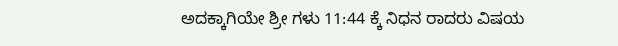ಅದಕ್ಕಾಗಿಯೇ ಶ್ರೀ ಗಳು 11:44 ಕ್ಕೆ ನಿಧನ ರಾದರು ವಿಷಯ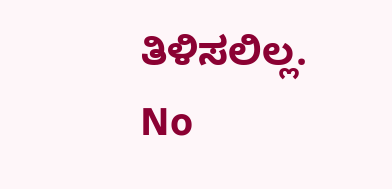ತಿಳಿಸಲಿಲ್ಲ.
No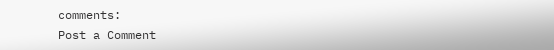comments:
Post a Comment